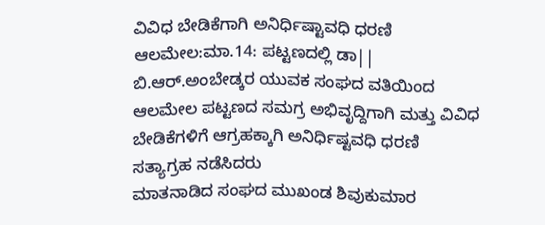ವಿವಿಧ ಬೇಡಿಕೆಗಾಗಿ ಅನಿರ್ಧಿಷ್ಟಾವಧಿ ಧರಣಿ
ಆಲಮೇಲ:ಮಾ.14: ಪಟ್ಟಣದಲ್ಲಿ ಡಾ|| ಬಿ.ಆರ್.ಅಂಬೇಡ್ಕರ ಯುವಕ ಸಂಘದ ವತಿಯಿಂದ ಆಲಮೇಲ ಪಟ್ಟಣದ ಸಮಗ್ರ ಅಭಿವೃದ್ದಿಗಾಗಿ ಮತ್ತು ವಿವಿಧ ಬೇಡಿಕೆಗಳಿಗೆ ಆಗ್ರಹಕ್ಕಾಗಿ ಅನಿರ್ಧಿಷ್ಟವಧಿ ಧರಣಿ ಸತ್ಯಾಗ್ರಹ ನಡೆಸಿದರು
ಮಾತನಾಡಿದ ಸಂಘದ ಮುಖಂಡ ಶಿವುಕುಮಾರ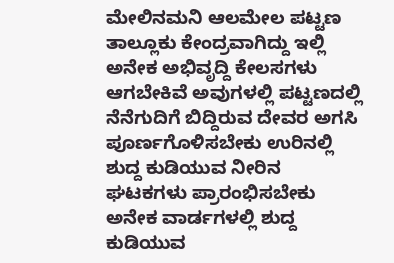ಮೇಲಿನಮನಿ ಆಲಮೇಲ ಪಟ್ಟಣ ತಾಲ್ಲೂಕು ಕೇಂದ್ರವಾಗಿದ್ದು ಇಲ್ಲಿ ಅನೇಕ ಅಭಿವೃದ್ದಿ ಕೇಲಸಗಳು ಆಗಬೇಕಿವೆ ಅವುಗಳಲ್ಲಿ ಪಟ್ಟಣದಲ್ಲಿ ನೆನೆಗುದಿಗೆ ಬಿದ್ದಿರುವ ದೇವರ ಅಗಸಿ ಪೂರ್ಣಗೊಳಿಸಬೇಕು ಉರಿನಲ್ಲಿ ಶುದ್ದ ಕುಡಿಯುವ ನೀರಿನ ಘಟಕಗಳು ಪ್ರಾರಂಭಿಸಬೇಕು ಅನೇಕ ವಾರ್ಡಗಳಲ್ಲಿ ಶುದ್ದ ಕುಡಿಯುವ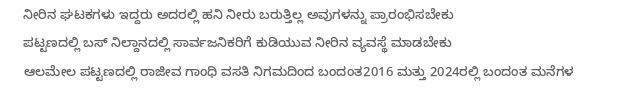ನೀರಿನ ಘಟಕಗಳು ಇದ್ದರು ಅದರಲ್ಲಿ ಹನಿ ನೀರು ಬರುತ್ತಿಲ್ಲ ಅವುಗಳನ್ನು ಪ್ರಾರಂಭಿಸಬೇಕು
ಪಟ್ಟಣದಲ್ಲಿ ಬಸ್ ನಿಲ್ದಾನದಲ್ಲಿ ಸಾರ್ವಜನಿಕರಿಗೆ ಕುಡಿಯುವ ನೀರಿನ ವ್ಯವಸ್ಥೆ ಮಾಡಬೇಕು
ಆಲಮೇಲ ಪಟ್ಟಣದಲ್ಲಿ ರಾಜೀವ ಗಾಂಧಿ ವಸತಿ ನಿಗಮದಿಂದ ಬಂದಂತ2016 ಮತ್ತು 2024ರಲ್ಲಿ ಬಂದಂತ ಮನೆಗಳ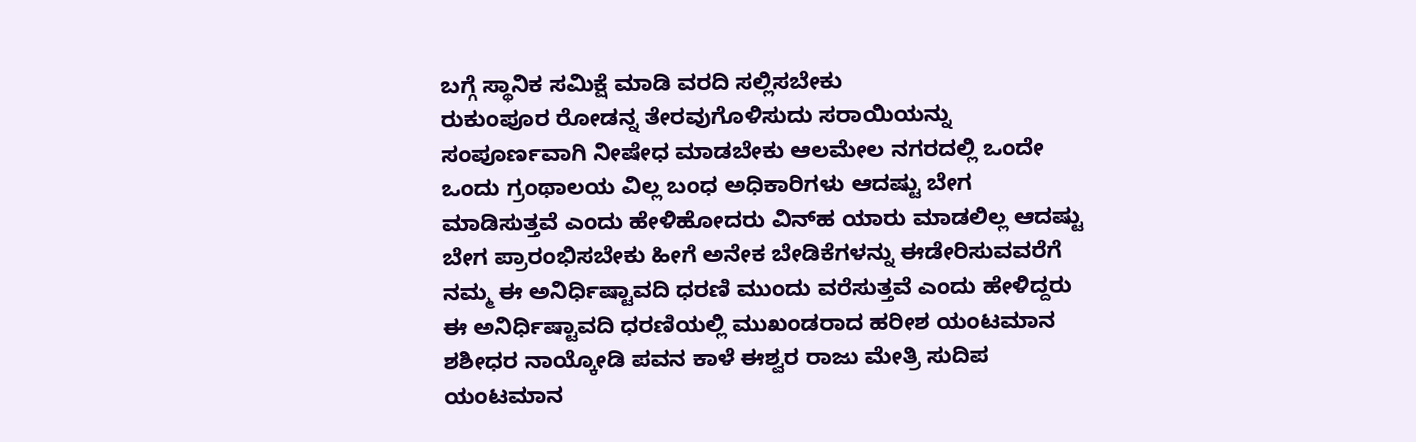ಬಗ್ಗೆ ಸ್ಥಾನಿಕ ಸಮಿಕ್ಷೆ ಮಾಡಿ ವರದಿ ಸಲ್ಲಿಸಬೇಕು
ರುಕುಂಪೂರ ರೋಡನ್ನ ತೇರವುಗೊಳಿಸುದು ಸರಾಯಿಯನ್ನು ಸಂಪೂರ್ಣವಾಗಿ ನೀಷೇಧ ಮಾಡಬೇಕು ಆಲಮೇಲ ನಗರದಲ್ಲಿ ಒಂದೇ ಒಂದು ಗ್ರಂಥಾಲಯ ವಿಲ್ಲ ಬಂಧ ಅಧಿಕಾರಿಗಳು ಆದಷ್ಟು ಬೇಗ ಮಾಡಿಸುತ್ತವೆ ಎಂದು ಹೇಳಿಹೋದರು ವಿನ್‍ಹ ಯಾರು ಮಾಡಲಿಲ್ಲ ಆದಷ್ಟು ಬೇಗ ಪ್ರಾರಂಭಿಸಬೇಕು ಹೀಗೆ ಅನೇಕ ಬೇಡಿಕೆಗಳನ್ನು ಈಡೇರಿಸುವವರೆಗೆ ನಮ್ಮ ಈ ಅನಿರ್ಧಿಷ್ಟಾವದಿ ಧರಣಿ ಮುಂದು ವರೆಸುತ್ತವೆ ಎಂದು ಹೇಳಿದ್ದರು
ಈ ಅನಿರ್ಧಿಷ್ಟಾವದಿ ಧರಣಿಯಲ್ಲಿ ಮುಖಂಡರಾದ ಹರೀಶ ಯಂಟಮಾನ ಶಶೀಧರ ನಾಯ್ಕೋಡಿ ಪವನ ಕಾಳೆ ಈಶ್ವರ ರಾಜು ಮೇತ್ರಿ ಸುದಿಪ ಯಂಟಮಾನ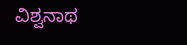ವಿಶ್ವನಾಥ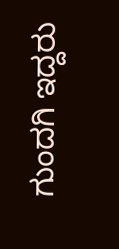ಗುಂದಗಿ ಇದ್ದರು